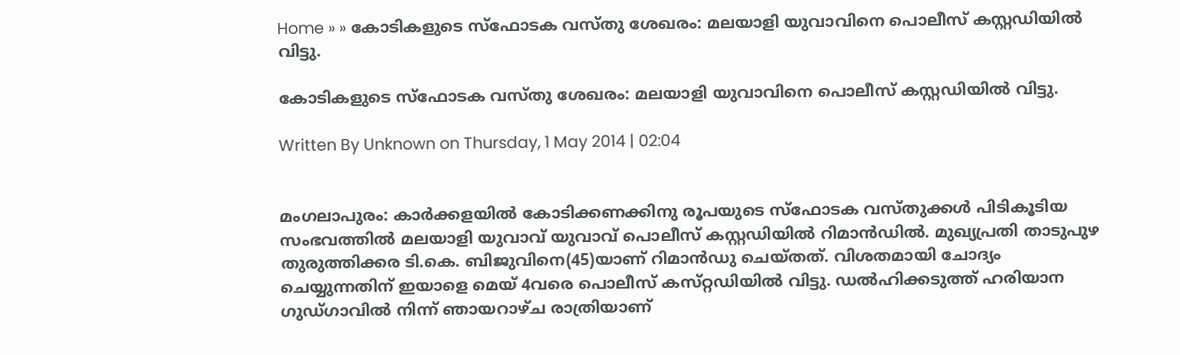Home » » കോടികളുടെ സ്‌ഫോടക വസ്‌തു ശേഖരം: മലയാളി യുവാവിനെ പൊലീസ്‌ കസ്റ്റഡിയില്‍ വിട്ടു.

കോടികളുടെ സ്‌ഫോടക വസ്‌തു ശേഖരം: മലയാളി യുവാവിനെ പൊലീസ്‌ കസ്റ്റഡിയില്‍ വിട്ടു.

Written By Unknown on Thursday, 1 May 2014 | 02:04


മംഗലാപുരം: കാര്‍ക്കളയില്‍ കോടിക്കണക്കിനു രൂപയുടെ സ്‌ഫോടക വസ്‌തുക്കള്‍ പിടികൂടിയ സംഭവത്തില്‍ മലയാളി യുവാവ്‌ യുവാവ്‌ പൊലീസ്‌ കസ്റ്റഡിയില്‍ റിമാന്‍ഡില്‍. മുഖ്യപ്രതി താടുപുഴ തുരുത്തിക്കര ടി.കെ. ബിജുവിനെ(45)യാണ്‌ റിമാന്‍ഡു ചെയ്‌തത്‌. വിശതമായി ചോദ്യം ചെയ്യുന്നതിന്‌ ഇയാളെ മെയ്‌ 4വരെ പൊലീസ്‌ കസ്‌റ്റഡിയില്‍ വിട്ടു. ഡല്‍ഹിക്കടുത്ത്‌ ഹരിയാന ഗുഡ്‌ഗാവില്‍ നിന്ന്‌ ഞായറാഴ്‌ച രാത്രിയാണ്‌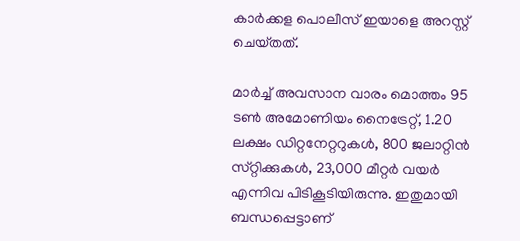കാര്‍ക്കള പൊലീസ്‌ ഇയാളെ അറസ്റ്റ്‌ ചെയ്‌തത്‌.

മാര്‍ച്ച്‌ അവസാന വാരം മൊത്തം 95 ടണ്‍ അമോണിയം നൈട്രേറ്റ്‌, 1.20 ലക്ഷം ഡിറ്റനേറ്ററുകള്‍, 800 ജലാറ്റിന്‍ സ്‌റ്റിക്കുകള്‍, 23,000 മീറ്റര്‍ വയര്‍ എന്നിവ പിടികൂടിയിരുന്നു. ഇതുമായി ബന്ധപ്പെട്ടാണ്‌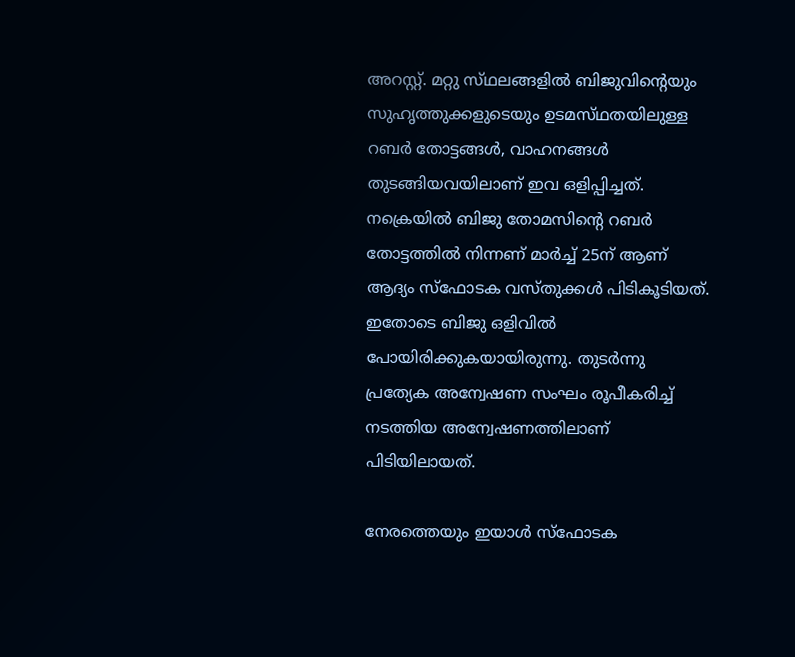അറസ്റ്റ്‌. മറ്റു സ്‌ഥലങ്ങളില്‍ ബിജുവിന്റെയും സുഹൃത്തുക്കളുടെയും ഉടമസ്‌ഥതയിലുള്ള റബര്‍ തോട്ടങ്ങള്‍, വാഹനങ്ങള്‍ തുടങ്ങിയവയിലാണ്‌ ഇവ ഒളിപ്പിച്ചത്‌. നക്രെയില്‍ ബിജു തോമസിന്റെ റബര്‍ തോട്ടത്തില്‍ നിന്നണ്‌ മാര്‍ച്ച്‌ 25ന്‌ ആണ്‌ ആദ്യം സ്‌ഫോടക വസ്‌തുക്കള്‍ പിടികൂടിയത്‌. ഇതോടെ ബിജു ഒളിവില്‍ പോയിരിക്കുകയായിരുന്നു. തുടര്‍ന്നു പ്രത്യേക അന്വേഷണ സംഘം രൂപീകരിച്ച്‌ നടത്തിയ അന്വേഷണത്തിലാണ്‌ പിടിയിലായത്‌.

നേരത്തെയും ഇയാള്‍ സ്‌ഫോടക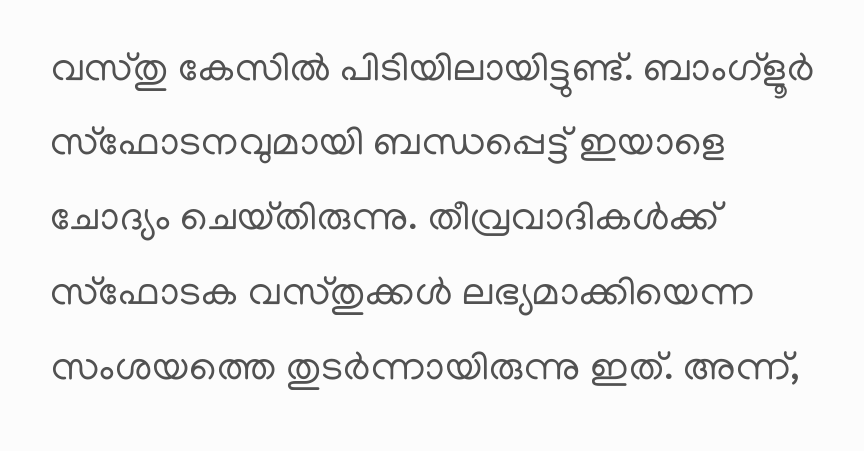വസ്‌തു കേസില്‍ പിടിയിലായിട്ടുണ്ട്‌. ബാംഗ്‌ളൂര്‍ സ്‌ഫോടനവുമായി ബന്ധപ്പെട്ട്‌ ഇയാളെ ചോദ്യം ചെയ്‌തിരുന്നു. തീവ്രവാദികള്‍ക്ക്‌ സ്‌ഫോടക വസ്‌തുക്കള്‍ ലഭ്യമാക്കിയെന്ന സംശയത്തെ തുടര്‍ന്നായിരുന്നു ഇത്‌. അന്ന്‌,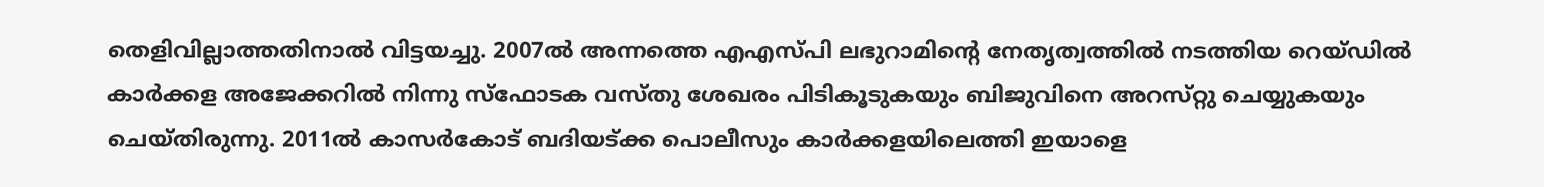തെളിവില്ലാത്തതിനാല്‍ വിട്ടയച്ചു. 2007ല്‍ അന്നത്തെ എഎസ്‌പി ലഭുറാമിന്റെ നേതൃത്വത്തില്‍ നടത്തിയ റെയ്‌ഡില്‍ കാര്‍ക്കള അജേക്കറില്‍ നിന്നു സ്‌ഫോടക വസ്‌തു ശേഖരം പിടികൂടുകയും ബിജുവിനെ അറസ്‌റ്റു ചെയ്യുകയും ചെയ്‌തിരുന്നു. 2011ല്‍ കാസര്‍കോട്‌ ബദിയട്‌ക്ക പൊലീസും കാര്‍ക്കളയിലെത്തി ഇയാളെ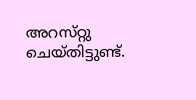അറസ്‌റ്റു ചെയ്‌തിട്ടുണ്ട്‌.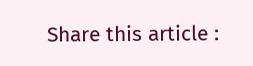Share this article :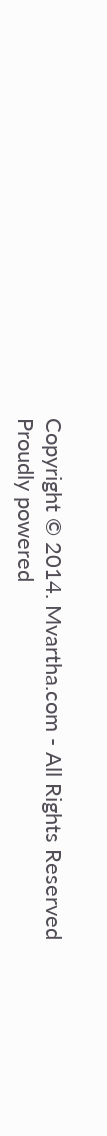Copyright © 2014. Mvartha.com - All Rights Reserved
Proudly powered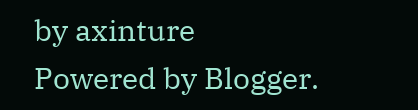by axinture
Powered by Blogger.